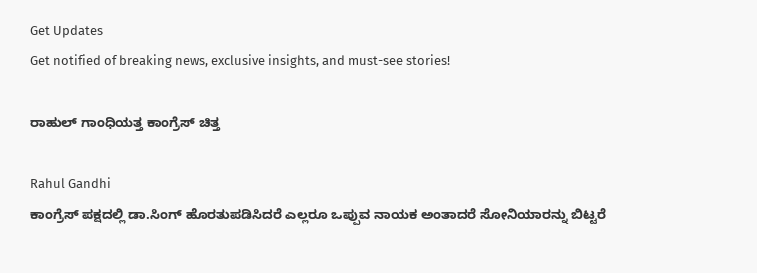Get Updates
Get notified of breaking news, exclusive insights, and must-see stories!

ರಾಹುಲ್ ಗಾಂಧಿಯತ್ತ ಕಾಂಗ್ರೆಸ್ ಚಿತ್ತ

Rahul Gandhi
ಕಾಂಗ್ರೆಸ್ ಪಕ್ಷದಲ್ಲಿ ಡಾ.ಸಿಂಗ್ ಹೊರತುಪಡಿಸಿದರೆ ಎಲ್ಲರೂ ಒಪ್ಪುವ ನಾಯಕ ಅಂತಾದರೆ ಸೋನಿಯಾರನ್ನು ಬಿಟ್ಟರೆ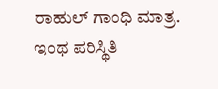ರಾಹುಲ್ ಗಾಂಧಿ ಮಾತ್ರ. ಇಂಥ ಪರಿಸ್ಥಿತಿ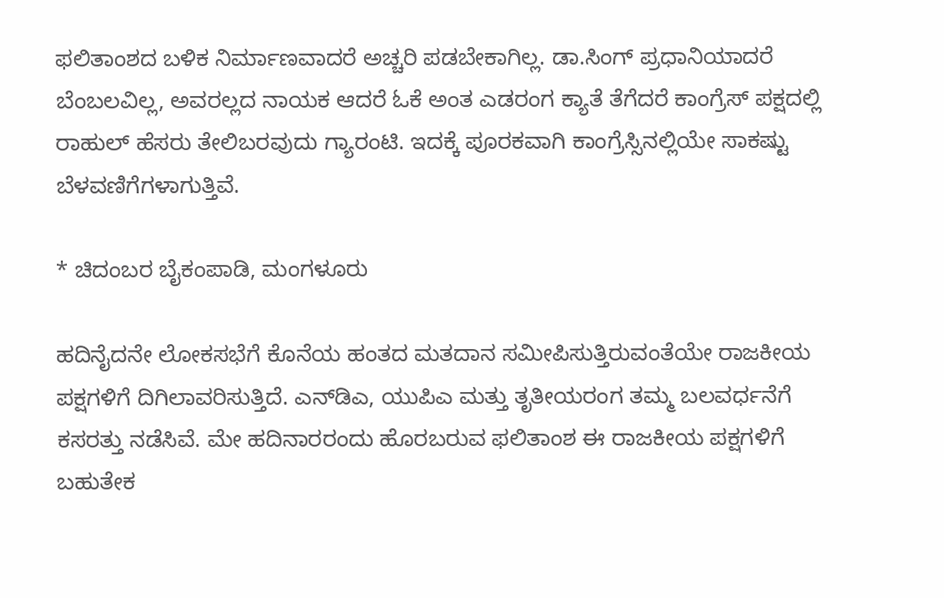ಫಲಿತಾಂಶದ ಬಳಿಕ ನಿರ್ಮಾಣವಾದರೆ ಅಚ್ಚರಿ ಪಡಬೇಕಾಗಿಲ್ಲ. ಡಾ.ಸಿಂಗ್ ಪ್ರಧಾನಿಯಾದರೆ ಬೆಂಬಲವಿಲ್ಲ, ಅವರಲ್ಲದ ನಾಯಕ ಆದರೆ ಓಕೆ ಅಂತ ಎಡರಂಗ ಕ್ಯಾತೆ ತೆಗೆದರೆ ಕಾಂಗ್ರೆಸ್ ಪಕ್ಷದಲ್ಲಿ ರಾಹುಲ್ ಹೆಸರು ತೇಲಿಬರವುದು ಗ್ಯಾರಂಟಿ. ಇದಕ್ಕೆ ಪೂರಕವಾಗಿ ಕಾಂಗ್ರೆಸ್ಸಿನಲ್ಲಿಯೇ ಸಾಕಷ್ಟು ಬೆಳವಣಿಗೆಗಳಾಗುತ್ತಿವೆ.

* ಚಿದಂಬರ ಬೈಕಂಪಾಡಿ, ಮಂಗಳೂರು

ಹದಿನೈದನೇ ಲೋಕಸಭೆಗೆ ಕೊನೆಯ ಹಂತದ ಮತದಾನ ಸಮೀಪಿಸುತ್ತಿರುವಂತೆಯೇ ರಾಜಕೀಯ ಪಕ್ಷಗಳಿಗೆ ದಿಗಿಲಾವರಿಸುತ್ತಿದೆ. ಎನ್‌ಡಿಎ, ಯುಪಿಎ ಮತ್ತು ತೃತೀಯರಂಗ ತಮ್ಮ ಬಲವರ್ಧನೆಗೆ ಕಸರತ್ತು ನಡೆಸಿವೆ. ಮೇ ಹದಿನಾರರಂದು ಹೊರಬರುವ ಫಲಿತಾಂಶ ಈ ರಾಜಕೀಯ ಪಕ್ಷಗಳಿಗೆ ಬಹುತೇಕ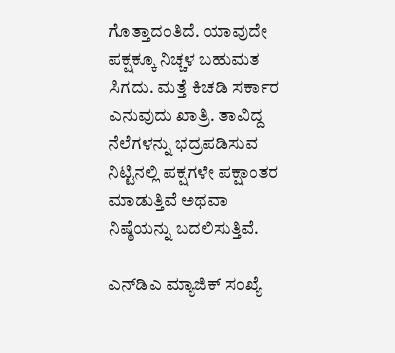ಗೊತ್ತಾದಂತಿದೆ. ಯಾವುದೇ ಪಕ್ಷಕ್ಕೂ ನಿಚ್ಚಳ ಬಹುಮತ ಸಿಗದು. ಮತ್ತೆ ಕಿಚಡಿ ಸರ್ಕಾರ ಎನುವುದು ಖಾತ್ರಿ. ತಾವಿದ್ದ ನೆಲೆಗಳನ್ನು ಭದ್ರಪಡಿಸುವ ನಿಟ್ಟಿನಲ್ಲಿ ಪಕ್ಷಗಳೇ ಪಕ್ಷಾಂತರ ಮಾಡುತ್ತಿವೆ ಅಥವಾ ನಿಷ್ಠೆಯನ್ನು ಬದಲಿಸುತ್ತಿವೆ.

ಎನ್‌ಡಿಎ ಮ್ಯಾಜಿಕ್ ಸಂಖ್ಯೆ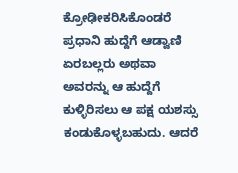ಕ್ರೋಢೀಕರಿಸಿಕೊಂಡರೆ ಪ್ರಧಾನಿ ಹುದ್ದೆಗೆ ಆಡ್ವಾಣಿ ಏರಬಲ್ಲರು ಅಥವಾ ಅವರನ್ನು ಆ ಹುದ್ದೆಗೆ ಕುಳ್ಳಿರಿಸಲು ಆ ಪಕ್ಷ ಯಶಸ್ಸು ಕಂಡುಕೊಳ್ಳಬಹುದು. ಆದರೆ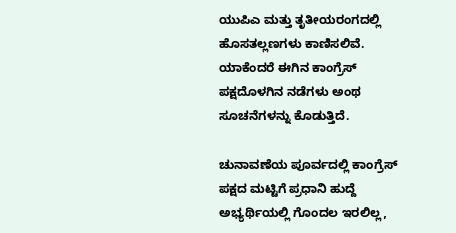ಯುಪಿಎ ಮತ್ತು ತೃತೀಯರಂಗದಲ್ಲಿ ಹೊಸತಲ್ಲಣಗಳು ಕಾಣಿಸಲಿವೆ. ಯಾಕೆಂದರೆ ಈಗಿನ ಕಾಂಗ್ರೆಸ್ ಪಕ್ಷದೊಳಗಿನ ನಡೆಗಳು ಅಂಥ ಸೂಚನೆಗಳನ್ನು ಕೊಡುತ್ತಿದೆ.

ಚುನಾವಣೆಯ ಪೂರ್ವದಲ್ಲಿ ಕಾಂಗ್ರೆಸ್ ಪಕ್ಷದ ಮಟ್ಟಿಗೆ ಪ್ರಧಾನಿ ಹುದ್ದೆ ಅಭ್ಯರ್ಥಿಯಲ್ಲಿ ಗೊಂದಲ ಇರಲಿಲ್ಲ,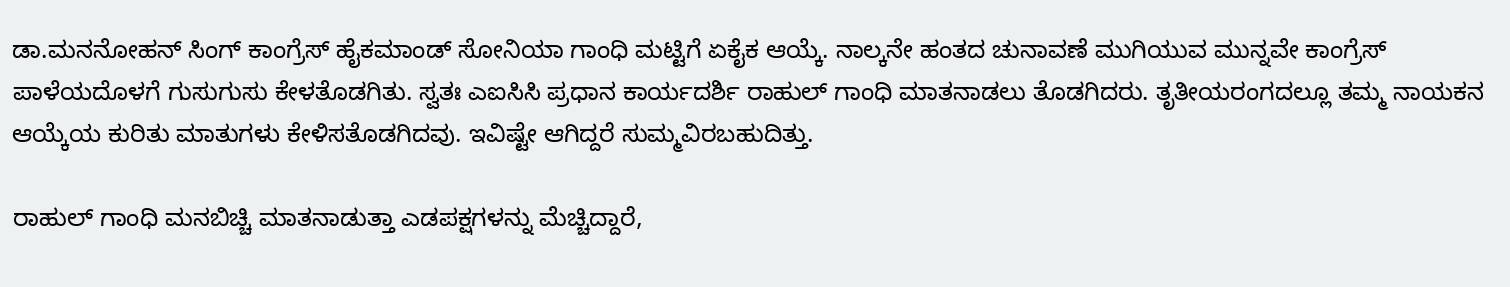ಡಾ.ಮನನೋಹನ್ ಸಿಂಗ್ ಕಾಂಗ್ರೆಸ್ ಹೈಕಮಾಂಡ್ ಸೋನಿಯಾ ಗಾಂಧಿ ಮಟ್ಟಿಗೆ ಏಕೈಕ ಆಯ್ಕೆ. ನಾಲ್ಕನೇ ಹಂತದ ಚುನಾವಣೆ ಮುಗಿಯುವ ಮುನ್ನವೇ ಕಾಂಗ್ರೆಸ್ ಪಾಳೆಯದೊಳಗೆ ಗುಸುಗುಸು ಕೇಳತೊಡಗಿತು. ಸ್ವತಃ ಎಐಸಿಸಿ ಪ್ರಧಾನ ಕಾರ್ಯದರ್ಶಿ ರಾಹುಲ್ ಗಾಂಧಿ ಮಾತನಾಡಲು ತೊಡಗಿದರು. ತೃತೀಯರಂಗದಲ್ಲೂ ತಮ್ಮ ನಾಯಕನ ಆಯ್ಕೆಯ ಕುರಿತು ಮಾತುಗಳು ಕೇಳಿಸತೊಡಗಿದವು. ಇವಿಷ್ಟೇ ಆಗಿದ್ದರೆ ಸುಮ್ಮವಿರಬಹುದಿತ್ತು.

ರಾಹುಲ್ ಗಾಂಧಿ ಮನಬಿಚ್ಚಿ ಮಾತನಾಡುತ್ತಾ ಎಡಪಕ್ಷಗಳನ್ನು ಮೆಚ್ಚಿದ್ದಾರೆ,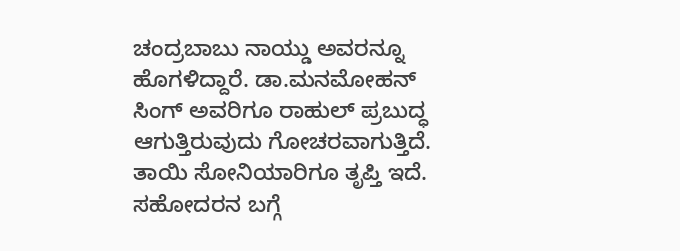ಚಂದ್ರಬಾಬು ನಾಯ್ಡು ಅವರನ್ನೂ ಹೊಗಳಿದ್ದಾರೆ. ಡಾ.ಮನಮೋಹನ್ ಸಿಂಗ್ ಅವರಿಗೂ ರಾಹುಲ್ ಪ್ರಬುದ್ಧ ಆಗುತ್ತಿರುವುದು ಗೋಚರವಾಗುತ್ತಿದೆ. ತಾಯಿ ಸೋನಿಯಾರಿಗೂ ತೃಪ್ತಿ ಇದೆ. ಸಹೋದರನ ಬಗ್ಗೆ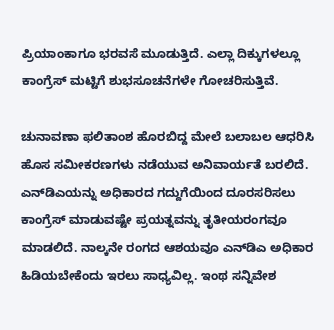ಪ್ರಿಯಾಂಕಾಗೂ ಭರವಸೆ ಮೂಡುತ್ತಿದೆ. ಎಲ್ಲಾ ದಿಕ್ಕುಗಳಲ್ಲೂ ಕಾಂಗ್ರೆಸ್ ಮಟ್ಟಿಗೆ ಶುಭಸೂಚನೆಗಳೇ ಗೋಚರಿಸುತ್ತಿವೆ.

ಚುನಾವಣಾ ಫಲಿತಾಂಶ ಹೊರಬಿದ್ದ ಮೇಲೆ ಬಲಾಬಲ ಆಧರಿಸಿ ಹೊಸ ಸಮೀಕರಣಗಳು ನಡೆಯುವ ಅನಿವಾರ್ಯತೆ ಬರಲಿದೆ. ಎನ್‌ಡಿಎಯನ್ನು ಅಧಿಕಾರದ ಗದ್ದುಗೆಯಿಂದ ದೂರಸರಿಸಲು ಕಾಂಗ್ರೆಸ್ ಮಾಡುವಷ್ಟೇ ಪ್ರಯತ್ನವನ್ನು ತೃತೀಯರಂಗವೂ ಮಾಡಲಿದೆ. ನಾಲ್ಕನೇ ರಂಗದ ಆಶಯವೂ ಎನ್‌ಡಿಎ ಅಧಿಕಾರ ಹಿಡಿಯಬೇಕೆಂದು ಇರಲು ಸಾಧ್ಯವಿಲ್ಲ. ಇಂಥ ಸನ್ನಿವೇಶ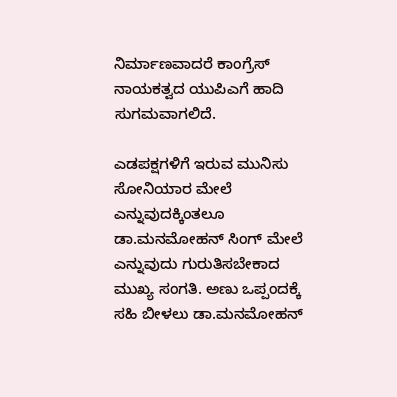ನಿರ್ಮಾಣವಾದರೆ ಕಾಂಗ್ರೆಸ್ ನಾಯಕತ್ವದ ಯುಪಿಎಗೆ ಹಾದಿ ಸುಗಮವಾಗಲಿದೆ.

ಎಡಪಕ್ಷಗಳಿಗೆ ಇರುವ ಮುನಿಸು ಸೋನಿಯಾರ ಮೇಲೆ ಎನ್ನುವುದಕ್ಕಿಂತಲೂ ಡಾ.ಮನಮೋಹನ್ ಸಿಂಗ್ ಮೇಲೆ ಎನ್ನುವುದು ಗುರುತಿಸಬೇಕಾದ ಮುಖ್ಯ ಸಂಗತಿ. ಅಣು ಒಪ್ಪಂದಕ್ಕೆ ಸಹಿ ಬೀಳಲು ಡಾ.ಮನಮೋಹನ್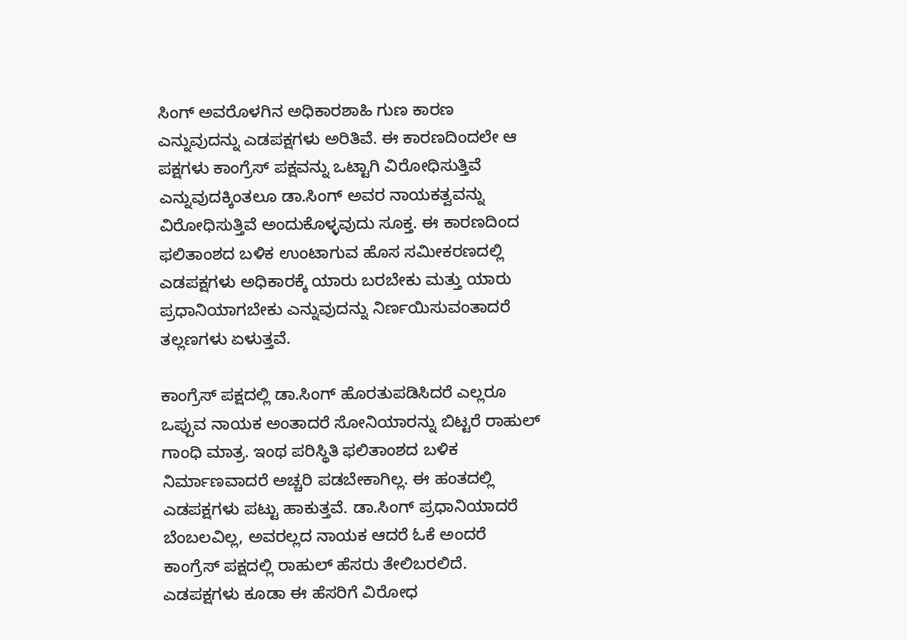ಸಿಂಗ್ ಅವರೊಳಗಿನ ಅಧಿಕಾರಶಾಹಿ ಗುಣ ಕಾರಣ ಎನ್ನುವುದನ್ನು ಎಡಪಕ್ಷಗಳು ಅರಿತಿವೆ. ಈ ಕಾರಣದಿಂದಲೇ ಆ ಪಕ್ಷಗಳು ಕಾಂಗ್ರೆಸ್ ಪಕ್ಷವನ್ನು ಒಟ್ಟಾಗಿ ವಿರೋಧಿಸುತ್ತಿವೆ ಎನ್ನುವುದಕ್ಕಿಂತಲೂ ಡಾ.ಸಿಂಗ್ ಅವರ ನಾಯಕತ್ವವನ್ನು ವಿರೋಧಿಸುತ್ತಿವೆ ಅಂದುಕೊಳ್ಳವುದು ಸೂಕ್ತ. ಈ ಕಾರಣದಿಂದ ಫಲಿತಾಂಶದ ಬಳಿಕ ಉಂಟಾಗುವ ಹೊಸ ಸಮೀಕರಣದಲ್ಲಿ ಎಡಪಕ್ಷಗಳು ಅಧಿಕಾರಕ್ಕೆ ಯಾರು ಬರಬೇಕು ಮತ್ತು ಯಾರು ಪ್ರಧಾನಿಯಾಗಬೇಕು ಎನ್ನುವುದನ್ನು ನಿರ್ಣಯಿಸುವಂತಾದರೆ ತಲ್ಲಣಗಳು ಏಳುತ್ತವೆ.

ಕಾಂಗ್ರೆಸ್ ಪಕ್ಷದಲ್ಲಿ ಡಾ.ಸಿಂಗ್ ಹೊರತುಪಡಿಸಿದರೆ ಎಲ್ಲರೂ ಒಪ್ಪುವ ನಾಯಕ ಅಂತಾದರೆ ಸೋನಿಯಾರನ್ನು ಬಿಟ್ಟರೆ ರಾಹುಲ್ ಗಾಂಧಿ ಮಾತ್ರ. ಇಂಥ ಪರಿಸ್ಥಿತಿ ಫಲಿತಾಂಶದ ಬಳಿಕ ನಿರ್ಮಾಣವಾದರೆ ಅಚ್ಚರಿ ಪಡಬೇಕಾಗಿಲ್ಲ. ಈ ಹಂತದಲ್ಲಿ ಎಡಪಕ್ಷಗಳು ಪಟ್ಟು ಹಾಕುತ್ತವೆ. ಡಾ.ಸಿಂಗ್ ಪ್ರಧಾನಿಯಾದರೆ ಬೆಂಬಲವಿಲ್ಲ, ಅವರಲ್ಲದ ನಾಯಕ ಆದರೆ ಓಕೆ ಅಂದರೆ ಕಾಂಗ್ರೆಸ್ ಪಕ್ಷದಲ್ಲಿ ರಾಹುಲ್ ಹೆಸರು ತೇಲಿಬರಲಿದೆ. ಎಡಪಕ್ಷಗಳು ಕೂಡಾ ಈ ಹೆಸರಿಗೆ ವಿರೋಧ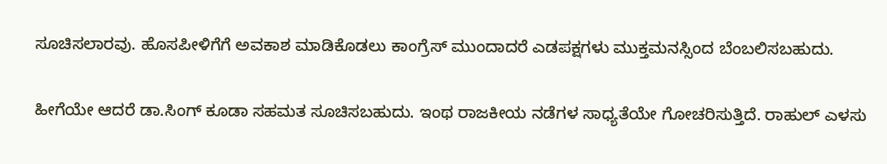ಸೂಚಿಸಲಾರವು. ಹೊಸಪೀಳಿಗೆಗೆ ಅವಕಾಶ ಮಾಡಿಕೊಡಲು ಕಾಂಗ್ರೆಸ್ ಮುಂದಾದರೆ ಎಡಪಕ್ಷಗಳು ಮುಕ್ತಮನಸ್ಸಿಂದ ಬೆಂಬಲಿಸಬಹುದು.

ಹೀಗೆಯೇ ಆದರೆ ಡಾ.ಸಿಂಗ್ ಕೂಡಾ ಸಹಮತ ಸೂಚಿಸಬಹುದು. ಇಂಥ ರಾಜಕೀಯ ನಡೆಗಳ ಸಾಧ್ಯತೆಯೇ ಗೋಚರಿಸುತ್ತಿದೆ. ರಾಹುಲ್ ಎಳಸು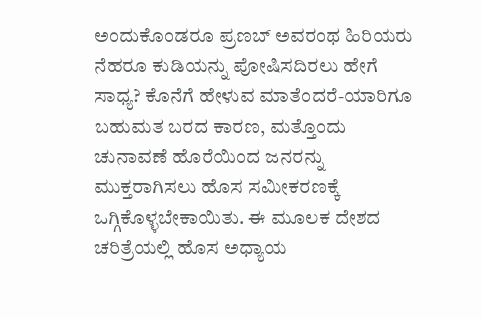ಅಂದುಕೊಂಡರೂ ಪ್ರಣಬ್ ಅವರಂಥ ಹಿರಿಯರು ನೆಹರೂ ಕುಡಿಯನ್ನು ಪೋಷಿಸದಿರಲು ಹೇಗೆ ಸಾಧ್ಯ? ಕೊನೆಗೆ ಹೇಳುವ ಮಾತೆಂದರೆ-ಯಾರಿಗೂ ಬಹುಮತ ಬರದ ಕಾರಣ, ಮತ್ತೊಂದು ಚುನಾವಣೆ ಹೊರೆಯಿಂದ ಜನರನ್ನು ಮುಕ್ತರಾಗಿಸಲು ಹೊಸ ಸಮೀಕರಣಕ್ಕೆ ಒಗ್ಗಿಕೊಳ್ಳಬೇಕಾಯಿತು. ಈ ಮೂಲಕ ದೇಶದ ಚರಿತ್ರೆಯಲ್ಲಿ ಹೊಸ ಅಧ್ಯಾಯ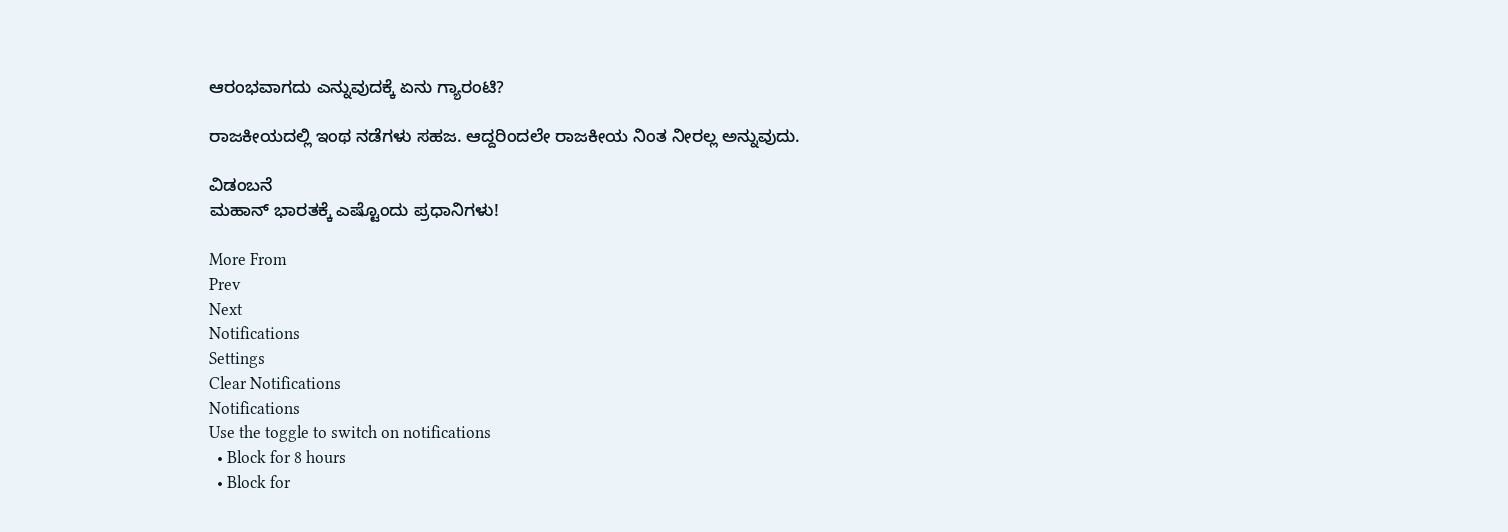ಆರಂಭವಾಗದು ಎನ್ನುವುದಕ್ಕೆ ಏನು ಗ್ಯಾರಂಟಿ?

ರಾಜಕೀಯದಲ್ಲಿ ಇಂಥ ನಡೆಗಳು ಸಹಜ. ಆದ್ದರಿಂದಲೇ ರಾಜಕೀಯ ನಿಂತ ನೀರಲ್ಲ ಅನ್ನುವುದು.

ವಿಡಂಬನೆ
ಮಹಾನ್ ಭಾರತಕ್ಕೆ ಎಷ್ಟೊಂದು ಪ್ರಧಾನಿಗಳು!

More From
Prev
Next
Notifications
Settings
Clear Notifications
Notifications
Use the toggle to switch on notifications
  • Block for 8 hours
  • Block for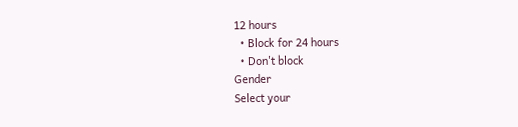12 hours
  • Block for 24 hours
  • Don't block
Gender
Select your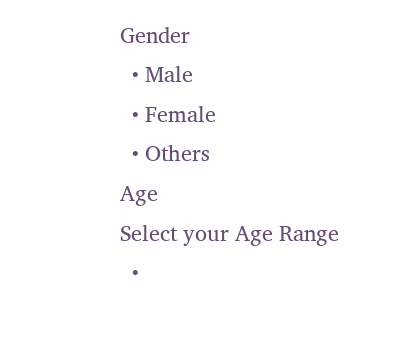Gender
  • Male
  • Female
  • Others
Age
Select your Age Range
  •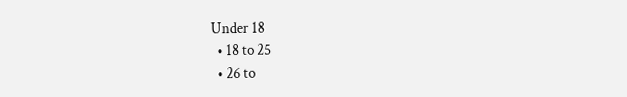Under 18
  • 18 to 25
  • 26 to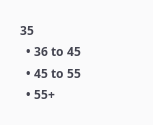35
  • 36 to 45
  • 45 to 55
  • 55+